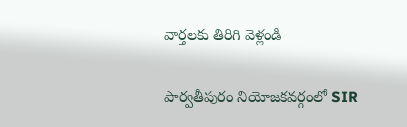వార్తలకు తిరిగి వెళ్లండి

పార్వతీపురం నియోజకవర్గంలో SIR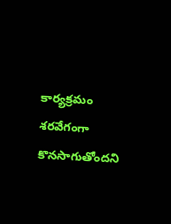కార్యక్రమం శరవేగంగా కొనసాగుతోందని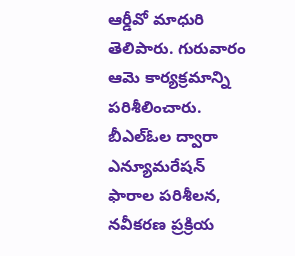ఆర్డీవో మాధురి తెలిపారు. గురువారం ఆమె కార్యక్రమాన్ని పరిశీలించారు. బీఎల్ఓల ద్వారా ఎన్యూమరేషన్ ఫారాల పరిశీలన, నవీకరణ ప్రక్రియ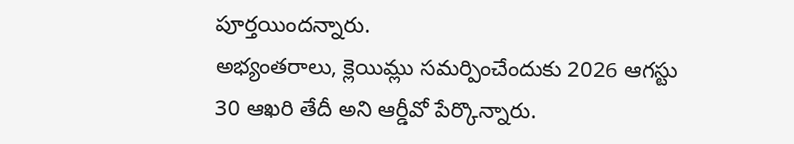పూర్తయిందన్నారు.
అభ్యంతరాలు, క్లెయిమ్లు సమర్పించేందుకు 2026 ఆగస్టు 30 ఆఖరి తేదీ అని ఆర్డీవో పేర్కొన్నారు.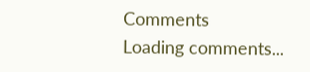Comments
Loading comments...